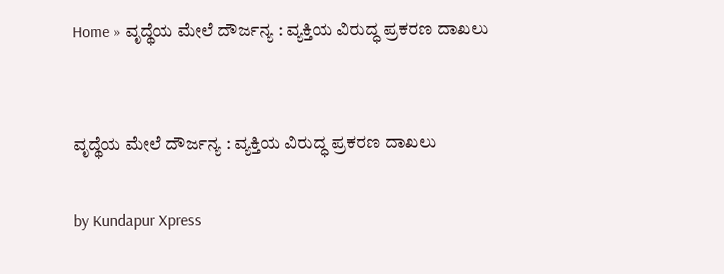Home » ವೃದ್ಥೆಯ ಮೇಲೆ ದೌರ್ಜನ್ಯ : ವ್ಯಕ್ತಿಯ ವಿರುದ್ಧ ಪ್ರಕರಣ ದಾಖಲು


ವೃದ್ಥೆಯ ಮೇಲೆ ದೌರ್ಜನ್ಯ : ವ್ಯಕ್ತಿಯ ವಿರುದ್ಧ ಪ್ರಕರಣ ದಾಖಲು

by Kundapur Xpress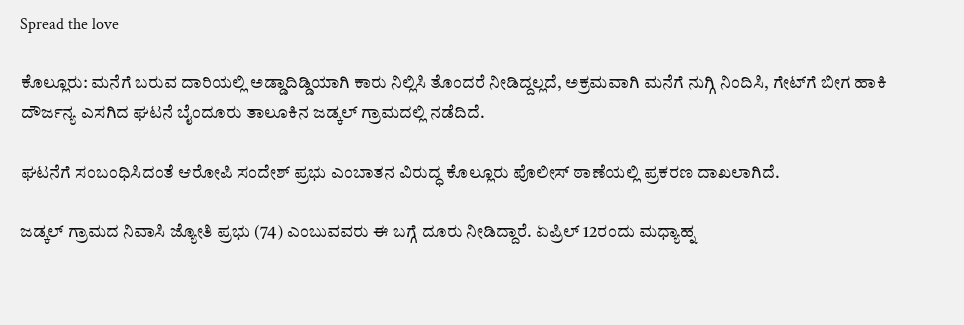Spread the love

ಕೊಲ್ಲೂರು: ಮನೆಗೆ ಬರುವ ದಾರಿಯಲ್ಲಿ ಅಡ್ಡಾದಿಡ್ಡಿಯಾಗಿ ಕಾರು ನಿಲ್ಲಿಸಿ ತೊಂದರೆ ನೀಡಿದ್ದಲ್ಲದೆ, ಅಕ್ರಮವಾಗಿ ಮನೆಗೆ ನುಗ್ಗಿ ನಿಂದಿಸಿ, ಗೇಟ್‌ಗೆ ಬೀಗ ಹಾಕಿ ದೌರ್ಜನ್ಯ ಎಸಗಿದ ಘಟನೆ ಬೈಂದೂರು ತಾಲೂಕಿನ ಜಡ್ಕಲ್ ಗ್ರಾಮದಲ್ಲಿ ನಡೆದಿದೆ.

ಘಟನೆಗೆ ಸಂಬಂಧಿಸಿದಂತೆ ಆರೋಪಿ ಸಂದೇಶ್ ಪ್ರಭು ಎಂಬಾತನ ವಿರುದ್ಧ ಕೊಲ್ಲೂರು ಪೊಲೀಸ್ ಠಾಣೆಯಲ್ಲಿ ಪ್ರಕರಣ ದಾಖಲಾಗಿದೆ.

ಜಡ್ಕಲ್ ಗ್ರಾಮದ ನಿವಾಸಿ ಜ್ಯೋತಿ ಪ್ರಭು (74) ಎಂಬುವವರು ಈ ಬಗ್ಗೆ ದೂರು ನೀಡಿದ್ದಾರೆ. ಏಪ್ರಿಲ್ 12ರಂದು ಮಧ್ಯಾಹ್ನ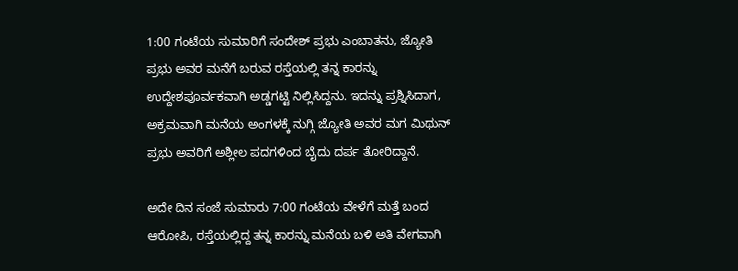1:00 ಗಂಟೆಯ ಸುಮಾರಿಗೆ ಸಂದೇಶ್ ಪ್ರಭು ಎಂಬಾತನು, ಜ್ಯೋತಿ ಪ್ರಭು ಅವರ ಮನೆಗೆ ಬರುವ ರಸ್ತೆಯಲ್ಲಿ ತನ್ನ ಕಾರನ್ನು ಉದ್ದೇಶಪೂರ್ವಕವಾಗಿ ಅಡ್ಡಗಟ್ಟಿ ನಿಲ್ಲಿಸಿದ್ದನು. ಇದನ್ನು ಪ್ರಶ್ನಿಸಿದಾಗ, ಅಕ್ರಮವಾಗಿ ಮನೆಯ ಅಂಗಳಕ್ಕೆ ನುಗ್ಗಿ ಜ್ಯೋತಿ ಅವರ ಮಗ ಮಿಥುನ್ ಪ್ರಭು ಅವರಿಗೆ ಅಶ್ಲೀಲ ಪದಗಳಿಂದ ಬೈದು ದರ್ಪ ತೋರಿದ್ದಾನೆ.

ಅದೇ ದಿನ ಸಂಜೆ ಸುಮಾರು 7:00 ಗಂಟೆಯ ವೇಳೆಗೆ ಮತ್ತೆ ಬಂದ ಆರೋಪಿ, ರಸ್ತೆಯಲ್ಲಿದ್ದ ತನ್ನ ಕಾರನ್ನು ಮನೆಯ ಬಳಿ ಅತಿ ವೇಗವಾಗಿ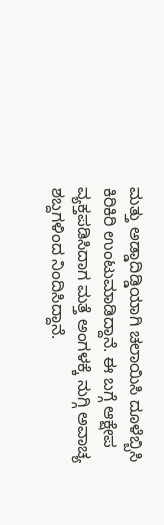ಮತ್ತು ಅಡ್ಡಾದಿಡ್ಡಿಯಾಗಿ ಚಲಾಯಿಸಿ ದೂಳೆಬ್ಬಿಸಿ ಕಿರಿಕಿರಿ ಉಂಟುಮಾಡಿದ್ದಾನೆ. ಈ ಬಗ್ಗೆ ಆಕ್ಷೇಪ ವ್ಯಕ್ತಪಡಿಸಿದಾಗ ಮತ್ತೆ ಅಂಗಳಕ್ಕೆ ನುಗ್ಗಿ ಅವಾಚ್ಯ ಶಬ್ದಗಳಿಂದ ನಿಂದಿಸಿದ್ದಾನೆ.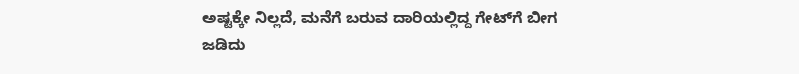ಅಷ್ಟಕ್ಕೇ ನಿಲ್ಲದೆ, ಮನೆಗೆ ಬರುವ ದಾರಿಯಲ್ಲಿದ್ದ ಗೇಟ್‌ಗೆ ಬೀಗ ಜಡಿದು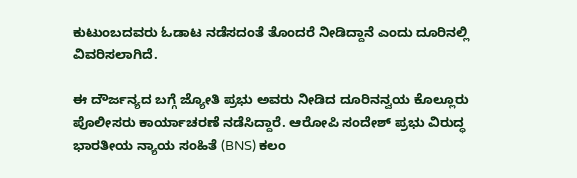ಕುಟುಂಬದವರು ಓಡಾಟ ನಡೆಸದಂತೆ ತೊಂದರೆ ನೀಡಿದ್ದಾನೆ ಎಂದು ದೂರಿನಲ್ಲಿ ವಿವರಿಸಲಾಗಿದೆ.

ಈ ದೌರ್ಜನ್ಯದ ಬಗ್ಗೆ ಜ್ಯೋತಿ ಪ್ರಭು ಅವರು ನೀಡಿದ ದೂರಿನನ್ವಯ ಕೊಲ್ಲೂರು ಪೊಲೀಸರು ಕಾರ್ಯಾಚರಣೆ ನಡೆಸಿದ್ದಾರೆ. ಆರೋಪಿ ಸಂದೇಶ್ ಪ್ರಭು ವಿರುದ್ಧ ಭಾರತೀಯ ನ್ಯಾಯ ಸಂಹಿತೆ (BNS) ಕಲಂ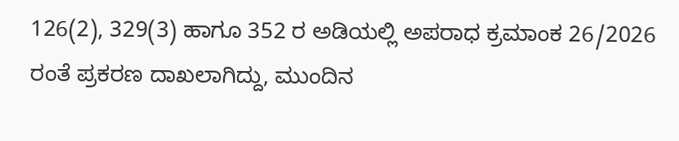126(2), 329(3) ಹಾಗೂ 352 ರ ಅಡಿಯಲ್ಲಿ ಅಪರಾಧ ಕ್ರಮಾಂಕ 26/2026 ರಂತೆ ಪ್ರಕರಣ ದಾಖಲಾಗಿದ್ದು, ಮುಂದಿನ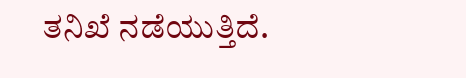ತನಿಖೆ ನಡೆಯುತ್ತಿದೆ.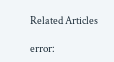Related Articles

error: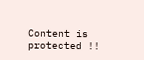Content is protected !!